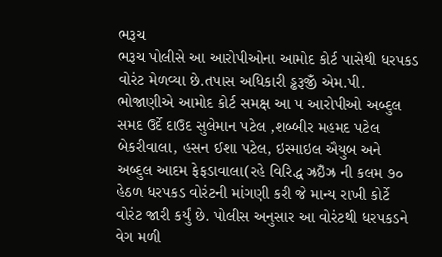ભરૂચ
ભરૂચ પોલીસે આ આરોપીઓના આમોદ કોર્ટ પાસેથી ધરપકડ વોરંટ મેળવ્યા છે.તપાસ અધિકારી ડ્ઢરૂજીઁ એમ.પી. ભોજાણીએ આમોદ કોર્ટ સમક્ષ આ ૫ આરોપીઓ અબ્દુલ સમદ ઉર્દે દાઉદ સુલેમાન પટેલ ,શબ્બીર મહમદ પટેલ બેકરીવાલા, હસન ઈશા પટેલ, ઇસ્માઇલ ઐયુબ અને અબ્દુલ આદમ ફેફડાવાલા(રહે વિરિદ્ધ ઝ્રઇઁઝ્ર ની કલમ ૭૦ હેઠળ ધરપકડ વોરંટની માંગણી કરી જે માન્ય રાખી કોર્ટે વોરંટ જારી કર્યું છે. પોલીસ અનુસાર આ વોરંટથી ધરપકડને વેગ મળી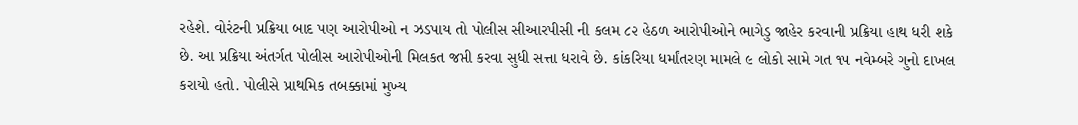રહેશે. વોરંટની પ્રક્રિયા બાદ પણ આરોપીઓ ન ઝડપાય તો પોલીસ સીઆરપીસી ની કલમ ૮૨ હેઠળ આરોપીઓને ભાગેડુ જાહેર કરવાની પ્રક્રિયા હાથ ધરી શકે છે. આ પ્રક્રિયા અંતર્ગત પોલીસ આરોપીઓની મિલકત જપ્તી કરવા સુધી સત્તા ધરાવે છે. કાંકરિયા ધર્માંતરણ મામલે ૯ લોકો સામે ગત ૧૫ નવેમ્બરે ગુનો દાખલ કરાયો હતો. પોલીસે પ્રાથમિક તબક્કામાં મુખ્ય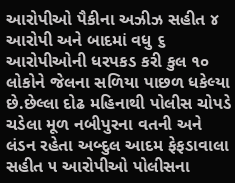આરોપીઓ પૈકીના અઝીઝ સહીત ૪ આરોપી અને બાદમાં વધુ ૬ આરોપીઓની ધરપકડ કરી કુલ ૧૦ લોકોને જેલના સળિયા પાછળ ધકેલ્યા છે.છેલ્લા દોઢ મહિનાથી પોલીસ ચોપડે ચડેલા મૂળ નબીપુરના વતની અને લંડન રહેતા અબ્દુલ આદમ ફેફડાવાલા સહીત ૫ આરોપીઓ પોલીસના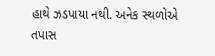હાથે ઝડપાયા નથી. અનેક સ્થળોએ તપાસ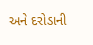અને દરોડાની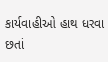કાર્યવાહીઓ હાથ ધરવા છતાં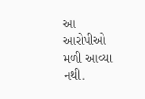આ આરોપીઓ મળી આવ્યા નથી.